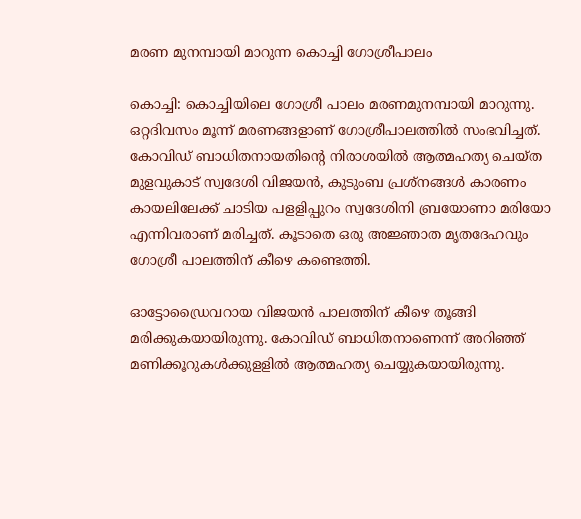മരണ മുനമ്പായി മാറുന്ന കൊച്ചി ഗോശ്രീപാലം

കൊച്ചി: കൊച്ചിയിലെ ഗോശ്രീ പാലം മരണമുനമ്പായി മാറുന്നു. ഒറ്റദിവസം മൂന്ന്‌ മരണങ്ങളാണ് ഗോശ്രീപാലത്തില്‍ സംഭവിച്ചത്‌. കോവിഡ്‌ ബാധിതനായതിന്റെ നിരാശയില്‍ ആത്മഹത്യ ചെയ്‌ത മുളവുകാട്‌ സ്വദേശി വിജയന്‍, കുടുംബ പ്രശ്‌നങ്ങള്‍ കാരണം കായലിലേക്ക് ചാടിയ പളളിപ്പുറം സ്വദേശിനി ബ്രയോണാ മരിയോ എന്നിവരാണ്‌ മരിച്ചത്‌. കൂടാതെ ഒരു അജ്ഞാത മൃതദേഹവും ഗോശ്രീ പാലത്തിന്‌ കീഴെ കണ്ടെത്തി.

ഓട്ടോഡ്രൈവറായ വിജയന്‍ പാലത്തിന്‌ കീഴെ തൂങ്ങി മരിക്കുകയായിരുന്നു. കോവിഡ്‌ ബാധിതനാണെന്ന്‌ അറിഞ്ഞ്‌ മണിക്കൂറുകള്‍ക്കുളളില്‍ ആത്മഹത്യ ചെയ്യുകയായിരുന്നു.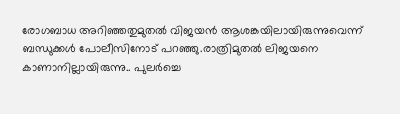രോഗബാധ അറിഞ്ഞതുമുതല്‍ വിജയന്‍ ആശങ്കയിലായിരുന്നുവെന്ന് ബന്ധുക്കള്‍ പോലീസിനോട് പറഞ്ഞു.രാത്രിമുതല്‍ ലിജയനെ കാണാനില്ലായിരുന്നു.. പുലര്‍ച്ചെ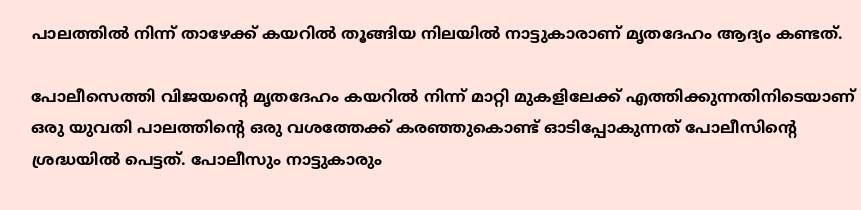പാലത്തില്‍ നിന്ന്‌ താഴേക്ക്‌ കയറില്‍ തൂങ്ങിയ നിലയില്‍ നാട്ടുകാരാണ്‌ മൃതദേഹം ആദ്യം കണ്ടത്‌.

പോലീസെത്തി വിജയന്റെ മൃതദേഹം കയറില്‍ നിന്ന്‌ മാറ്റി മുകളിലേക്ക്‌ എത്തിക്കുന്നതിനിടെയാണ്‌ ഒരു യുവതി പാലത്തിന്റെ ഒരു വശത്തേക്ക്‌ കരഞ്ഞുകൊണ്ട്‌ ഓടിപ്പോകുന്നത്‌ പോലീസിന്റെ ശ്രദ്ധയില്‍ പെട്ടത്‌. പോലീസും നാട്ടുകാരും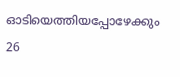ഓടിയെത്തിയപ്പോഴേക്കും 26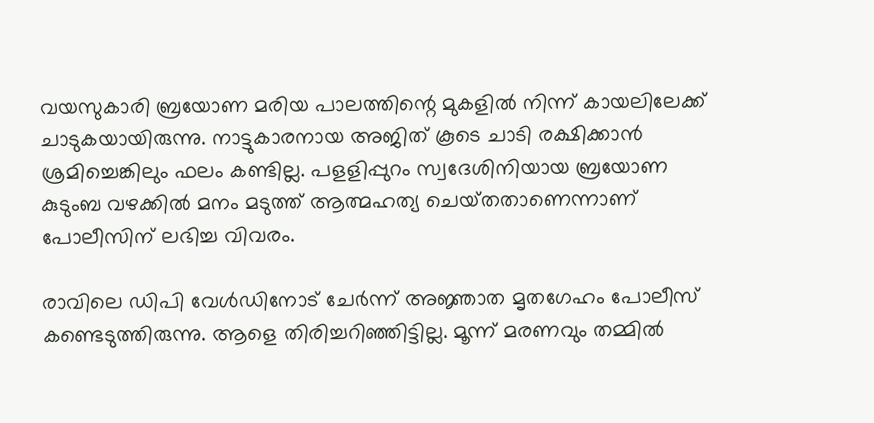വയസുകാരി ബ്രയോണ മരിയ പാലത്തിന്റെ മുകളില്‍ നിന്ന്‌ കായലിലേക്ക്‌ ചാടുകയായിരുന്നു. നാട്ടുകാരനായ അജിത്‌ കൂടെ ചാടി രക്ഷിക്കാന്‍ ശ്രമിച്ചെങ്കിലും ഫലം കണ്ടില്ല. പളളിപ്പുറം സ്വദേശിനിയായ ബ്രയോണ കുടുംബ വഴക്കില്‍ മനം മടുത്ത്‌ ആത്മഹത്യ ചെയ്‌തതാണെന്നാണ്‌ പോലീസിന്‌ ലഭിച്ച വിവരം.

രാവിലെ ഡിപി വേള്‍ഡിനോട്‌ ചേര്‍ന്ന്‌ അജ്ഞാത മൃതഗേഹം പോലീസ്‌ കണ്ടെടുത്തിരുന്നു. ആളെ തിരിച്ചറിഞ്ഞിട്ടില്ല. മൂന്ന്‌ മരണവും തമ്മില്‍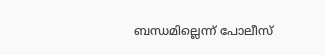ബന്ധമില്ലെന്ന്‌ പോലീസ്‌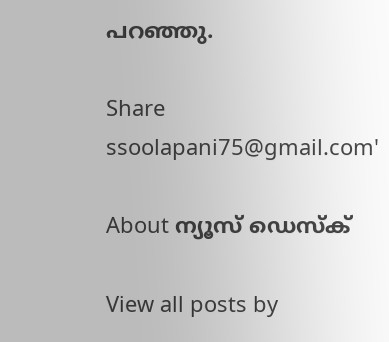പറഞ്ഞു.

Share
ssoolapani75@gmail.com'

About ന്യൂസ് ഡെസ്ക്

View all posts by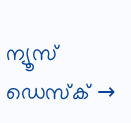ന്യൂസ് ഡെസ്ക് →